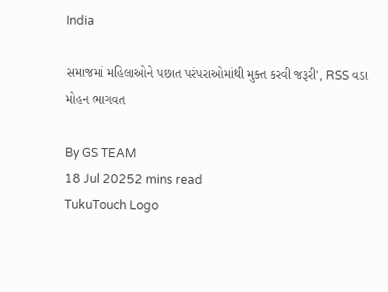India

સમાજમાં મહિલાઓને પછાત પરંપરાઓમાંથી મુક્ત કરવી જરૂરી', RSS વડા મોહન ભાગવત

By GS TEAM
18 Jul 20252 mins read
TukuTouch Logo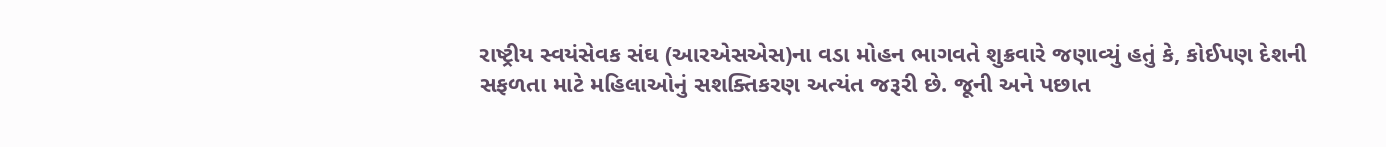રાષ્ટ્રીય સ્વયંસેવક સંઘ (આરએસએસ)ના વડા મોહન ભાગવતે શુક્રવારે જણાવ્યું હતું કે, કોઈપણ દેશની સફળતા માટે મહિલાઓનું સશક્તિકરણ અત્યંત જરૂરી છે. જૂની અને પછાત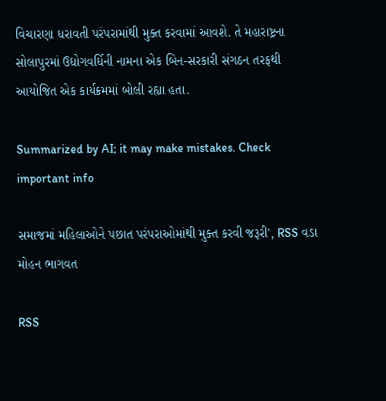વિચારણા ધરાવતી પરંપરામાંથી મુક્ત કરવામાં આવશે. તે મહારાષ્ટ્રના સોલાપુરમાં ઉદ્યોગવર્ધિની નામના એક બિન-સરકારી સંગઠન તરફથી આયોજિત એક કાર્યક્રમમાં બોલી રહ્યા હતા.

Summarized by AI; it may make mistakes. Check important info

સમાજમાં મહિલાઓને પછાત પરંપરાઓમાંથી મુક્ત કરવી જરૂરી', RSS વડા મોહન ભાગવત

RSS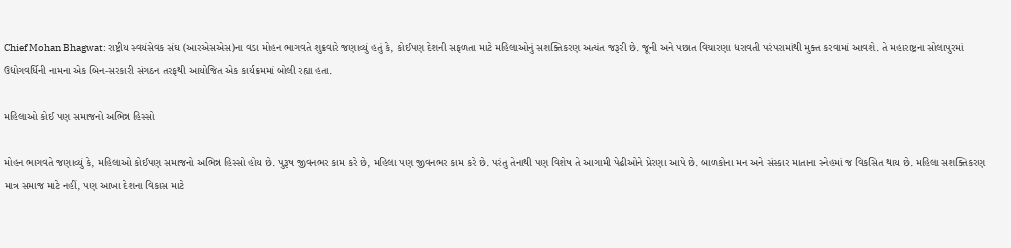Chief Mohan Bhagwat: રાષ્ટ્રીય સ્વયંસેવક સંઘ (આરએસએસ)ના વડા મોહન ભાગવતે શુક્રવારે જણાવ્યું હતું કે, કોઈપણ દેશની સફળતા માટે મહિલાઓનું સશક્તિકરણ અત્યંત જરૂરી છે. જૂની અને પછાત વિચારણા ધરાવતી પરંપરામાંથી મુક્ત કરવામાં આવશે. તે મહારાષ્ટ્રના સોલાપુરમાં ઉદ્યોગવર્ધિની નામના એક બિન-સરકારી સંગઠન તરફથી આયોજિત એક કાર્યક્રમમાં બોલી રહ્યા હતા.

મહિલાઓ કોઈ પણ સમાજનો અભિન્ન હિસ્સો

મોહન ભાગવતે જણાવ્યું કે, મહિલાઓ કોઈપણ સમાજનો અભિન્ન હિસ્સો હોય છે. પુરૂષ જીવનભર કામ કરે છે, મહિલા પણ જીવનભર કામ કરે છે. પરંતુ તેનાથી પણ વિશેષ તે આગામી પેઢીઓને પ્રેરણા આપે છે. બાળકોના મન અને સંસ્કાર માતાના સ્નેહમાં જ વિકસિત થાય છે. મહિલા સશક્તિકરણ માત્ર સમાજ માટે નહીં, પણ આખા દેશના વિકાસ માટે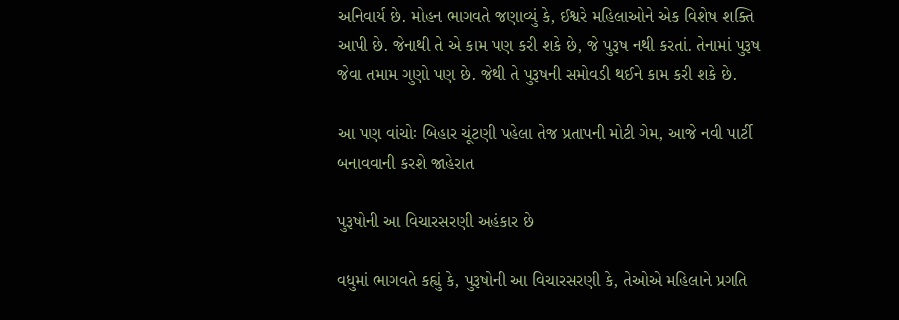અનિવાર્ય છે. મોહન ભાગવતે જણાવ્યું કે, ઈશ્વરે મહિલાઓને એક વિશેષ શક્તિ આપી છે. જેનાથી તે એ કામ પણ કરી શકે છે, જે પુરૂષ નથી કરતાં. તેનામાં પુરૂષ જેવા તમામ ગુણો પણ છે. જેથી તે પુરૂષની સમોવડી થઈને કામ કરી શકે છે.

આ પણ વાંચોઃ બિહાર ચૂંટણી પહેલા તેજ પ્રતાપની મોટી ગેમ, આજે નવી પાર્ટી બનાવવાની કરશે જાહેરાત

પુરૂષોની આ વિચારસરણી અહંકાર છે

વધુમાં ભાગવતે કહ્યું કે, પુરૂષોની આ વિચારસરણી કે, તેઓએ મહિલાને પ્રગતિ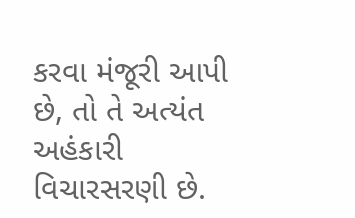કરવા મંજૂરી આપી છે, તો તે અત્યંત અહંકારી વિચારસરણી છે.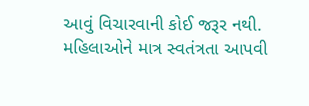આવું વિચારવાની કોઈ જરૂર નથી. મહિલાઓને માત્ર સ્વતંત્રતા આપવી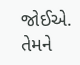જોઈએ. તેમને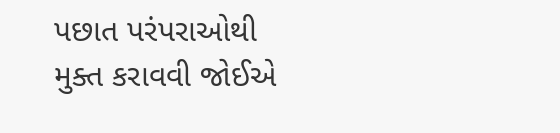પછાત પરંપરાઓથી મુક્ત કરાવવી જોઈએ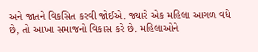અને જાતને વિકસિત કરવી જોઈએ. જ્યારે એક મહિલા આગળ વધે છે, તો આખા સમાજનો વિકાસ કરે છે. મહિલાઓને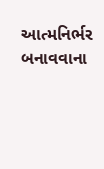આત્મનિર્ભર બનાવવાના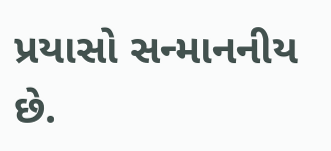પ્રયાસો સન્માનનીય છે.